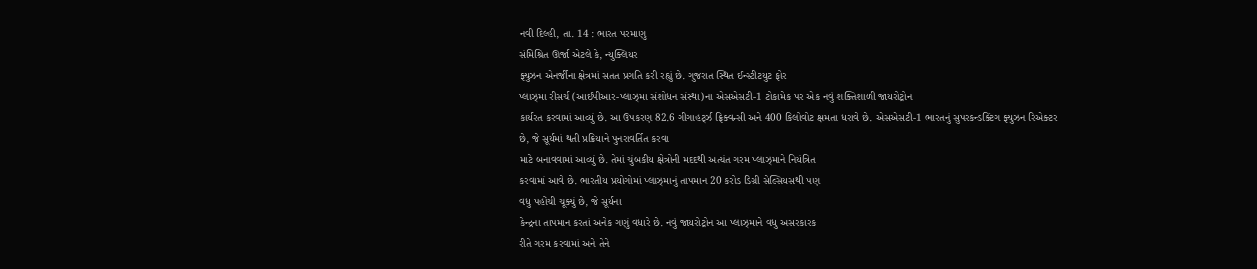નવી દિલ્હી, તા. 14 : ભારત પરમાણુ
સંમિશ્રિત ઊર્જા એટલે કે, ન્યુક્લિયર
ફ્યુઝન એનર્જીના ક્ષેત્રમાં સતત પ્રગતિ કરી રહ્યું છે. ગુજરાત સ્થિત ઈન્સ્ટીટયુટ ફોર
પ્લાઝ્મા રીસર્ચ (આઈપીઆર-પ્લાઝ્મા સંશોધન સંસ્થા)ના એસએસટી-1 ટોકામેક પર એક નવું શક્તિશાળી જાયરોટ્રોન
કાર્યરત કરવામાં આવ્યું છે. આ ઉપકરણ 82.6 ગીગાહર્ટ્ઝ ફ્રિક્વન્સી અને 400 કિલોવોટ ક્ષમતા ધરાવે છે. એસએસટી-1 ભારતનું સુપરકન્ડક્ટિંગ ફ્યુઝન રિએક્ટર
છે, જે સૂર્યમાં થતી પ્રક્રિયાને પુનરાવર્તિત કરવા
માટે બનાવવામાં આવ્યું છે. તેમાં ચુંબકીય ક્ષેત્રોની મદદથી અત્યંત ગરમ પ્લાઝ્માને નિયંત્રિત
કરવામાં આવે છે. ભારતીય પ્રયોગોમાં પ્લાઝ્માનું તાપમાન 20 કરોડ ડિગ્રી સેલ્સિયસથી પણ
વધુ પહોંચી ચૂક્યું છે, જે સૂર્યના
કેન્દ્રના તાપમાન કરતાં અનેક ગણું વધારે છે. નવું જાયરોટ્રોન આ પ્લાઝ્માને વધુ અસરકારક
રીતે ગરમ કરવામાં અને તેને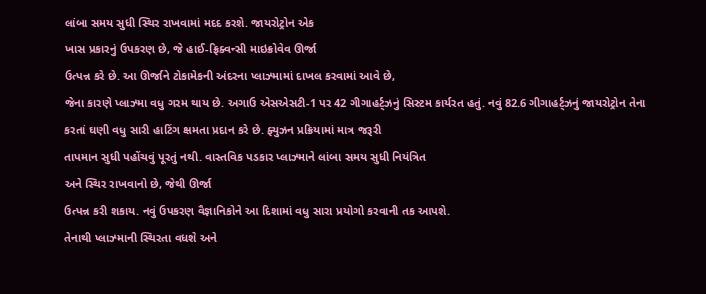લાંબા સમય સુધી સ્થિર રાખવામાં મદદ કરશે. જાયરોટ્રોન એક
ખાસ પ્રકારનું ઉપકરણ છે, જે હાઈ-ફ્રિક્વન્સી માઇક્રોવેવ ઊર્જા
ઉત્પન્ન કરે છે. આ ઊર્જાને ટોકામેકની અંદરના પ્લાઝ્મામાં દાખલ કરવામાં આવે છે,
જેના કારણે પ્લાઝ્મા વધુ ગરમ થાય છે. અગાઉ એસએસટી-1 પર 42 ગીગાહર્ટ્ઝનું સિસ્ટમ કાર્યરત હતું. નવું 82.6 ગીગાહર્ટ્ઝનું જાયરોટ્રોન તેના
કરતાં ઘણી વધુ સારી હાટિંગ ક્ષમતા પ્રદાન કરે છે. ફ્યુઝન પ્રક્રિયામાં માત્ર જરૂરી
તાપમાન સુધી પહોંચવું પૂરતું નથી. વાસ્તવિક પડકાર પ્લાઝ્માને લાંબા સમય સુધી નિયંત્રિત
અને સ્થિર રાખવાનો છે, જેથી ઊર્જા
ઉત્પન્ન કરી શકાય. નવું ઉપકરણ વૈજ્ઞાનિકોને આ દિશામાં વધુ સારા પ્રયોગો કરવાની તક આપશે.
તેનાથી પ્લાઝ્માની સ્થિરતા વધશે અને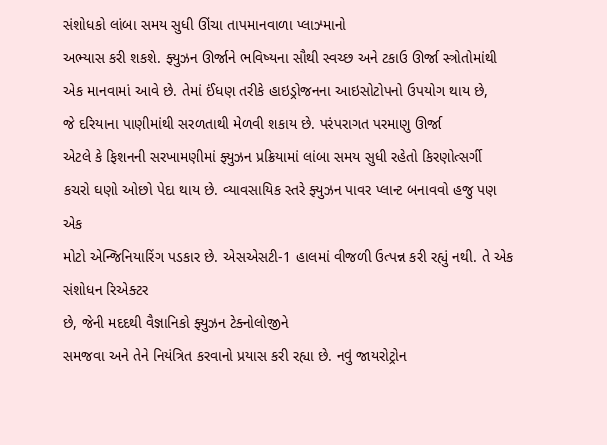સંશોધકો લાંબા સમય સુધી ઊંચા તાપમાનવાળા પ્લાઝ્માનો
અભ્યાસ કરી શકશે. ફ્યુઝન ઊર્જાને ભવિષ્યના સૌથી સ્વચ્છ અને ટકાઉ ઊર્જા સ્ત્રોતોમાંથી
એક માનવામાં આવે છે. તેમાં ઈંધણ તરીકે હાઇડ્રોજનના આઇસોટોપનો ઉપયોગ થાય છે,
જે દરિયાના પાણીમાંથી સરળતાથી મેળવી શકાય છે. પરંપરાગત પરમાણુ ઊર્જા
એટલે કે ફિશનની સરખામણીમાં ફ્યુઝન પ્રક્રિયામાં લાંબા સમય સુધી રહેતો કિરણોત્સર્ગી
કચરો ઘણો ઓછો પેદા થાય છે. વ્યાવસાયિક સ્તરે ફ્યુઝન પાવર પ્લાન્ટ બનાવવો હજુ પણ એક
મોટો એન્જિનિયારિંગ પડકાર છે. એસએસટી-1 હાલમાં વીજળી ઉત્પન્ન કરી રહ્યું નથી. તે એક સંશોધન રિએક્ટર
છે, જેની મદદથી વૈજ્ઞાનિકો ફ્યુઝન ટેક્નોલોજીને
સમજવા અને તેને નિયંત્રિત કરવાનો પ્રયાસ કરી રહ્યા છે. નવું જાયરોટ્રોન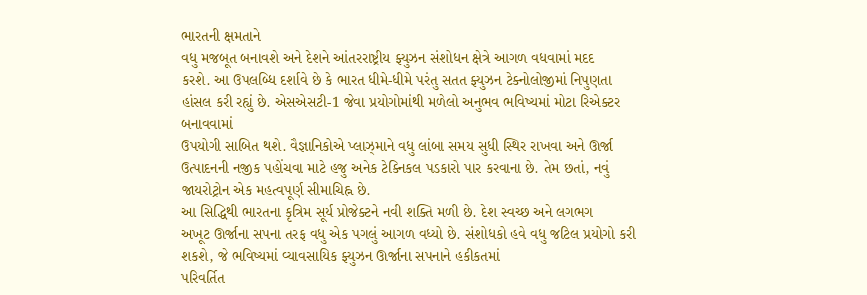ભારતની ક્ષમતાને
વધુ મજબૂત બનાવશે અને દેશને આંતરરાષ્ટ્રીય ફ્યુઝન સંશોધન ક્ષેત્રે આગળ વધવામાં મદદ
કરશે. આ ઉપલબ્ધિ દર્શાવે છે કે ભારત ધીમે-ધીમે પરંતુ સતત ફ્યુઝન ટેક્નોલોજીમાં નિપુણતા
હાંસલ કરી રહ્યું છે. એસએસટી-1 જેવા પ્રયોગોમાંથી મળેલો અનુભવ ભવિષ્યમાં મોટા રિએક્ટર બનાવવામાં
ઉપયોગી સાબિત થશે. વૈજ્ઞાનિકોએ પ્લાઝ્માને વધુ લાંબા સમય સુધી સ્થિર રાખવા અને ઊર્જા
ઉત્પાદનની નજીક પહોંચવા માટે હજુ અનેક ટેક્નિકલ પડકારો પાર કરવાના છે. તેમ છતાં, નવું જાયરોટ્રોન એક મહત્વપૂર્ણ સીમાચિહ્ન છે.
આ સિદ્ધિથી ભારતના કૃત્રિમ સૂર્ય પ્રોજેક્ટને નવી શક્તિ મળી છે. દેશ સ્વચ્છ અને લગભગ
અખૂટ ઊર્જાના સપના તરફ વધુ એક પગલું આગળ વધ્યો છે. સંશોધકો હવે વધુ જટિલ પ્રયોગો કરી
શકશે, જે ભવિષ્યમાં વ્યાવસાયિક ફ્યુઝન ઊર્જાના સપનાને હકીકતમાં
પરિવર્તિત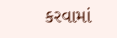કરવામાં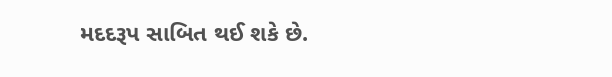મદદરૂપ સાબિત થઈ શકે છે.